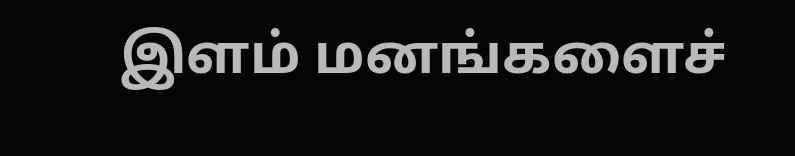இளம் மனங்களைச்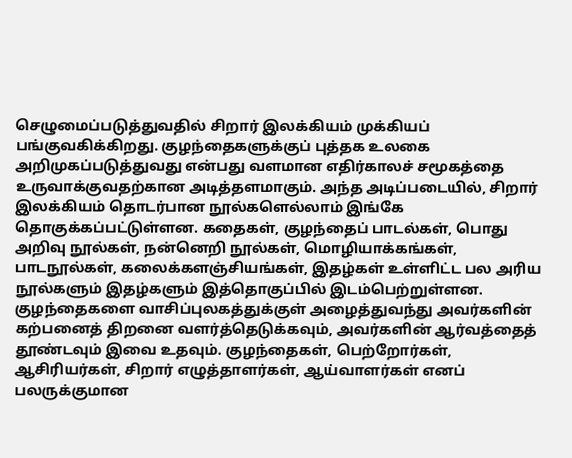செழுமைப்படுத்துவதில் சிறார் இலக்கியம் முக்கியப் பங்குவகிக்கிறது. குழந்தைகளுக்குப் புத்தக உலகை அறிமுகப்படுத்துவது என்பது வளமான எதிர்காலச் சமூகத்தை உருவாக்குவதற்கான அடித்தளமாகும். அந்த அடிப்படையில், சிறார் இலக்கியம் தொடர்பான நூல்களெல்லாம் இங்கே தொகுக்கப்பட்டுள்ளன. கதைகள், குழந்தைப் பாடல்கள், பொது அறிவு நூல்கள், நன்னெறி நூல்கள், மொழியாக்கங்கள், பாடநூல்கள், கலைக்களஞ்சியங்கள், இதழ்கள் உள்ளிட்ட பல அரிய நூல்களும் இதழ்களும் இத்தொகுப்பில் இடம்பெற்றுள்ளன. குழந்தைகளை வாசிப்புலகத்துக்குள் அழைத்துவந்து அவர்களின் கற்பனைத் திறனை வளர்த்தெடுக்கவும், அவர்களின் ஆர்வத்தைத் தூண்டவும் இவை உதவும். குழந்தைகள், பெற்றோர்கள், ஆசிரியர்கள், சிறார் எழுத்தாளர்கள், ஆய்வாளர்கள் எனப் பலருக்குமான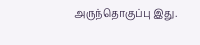அருந்தொகுப்பு இது.